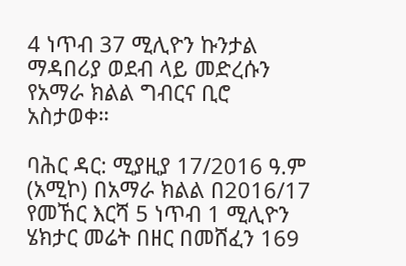4 ነጥብ 37 ሚሊዮን ኩንታል ማዳበሪያ ወደብ ላይ መድረሱን የአማራ ክልል ግብርና ቢሮ አስታወቀ።

ባሕር ዳር: ሚያዚያ 17/2016 ዓ.ም (አሚኮ) በአማራ ክልል በ2016/17 የመኸር እርሻ 5 ነጥብ 1 ሚሊዮን ሄክታር መሬት በዘር በመሸፈን 169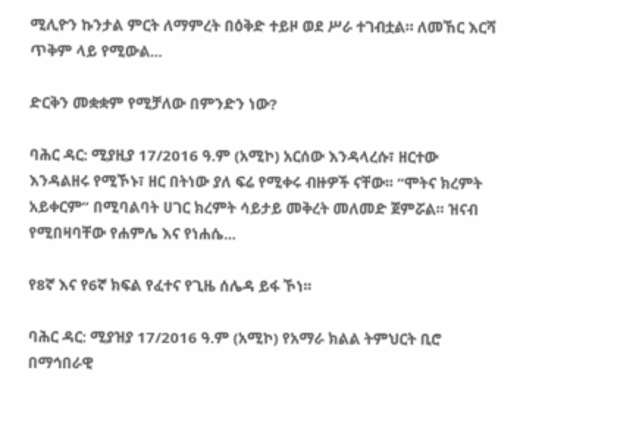ሚሊዮን ኩንታል ምርት ለማምረት በዕቅድ ተይዞ ወደ ሥራ ተገብቷል። ለመኸር እርሻ ጥቅም ላይ የሚውል...

ድርቅን መቋቋም የሚቻለው በምንድን ነው?

ባሕር ዳር: ሚያዚያ 17/2016 ዓ.ም (አሚኮ) አርሰው እንዳላረሱ፣ ዘርተው እንዳልዘሩ የሚኾኑ፣ ዘር በትነው ያለ ፍሬ የሚቀሩ ብዙዎች ናቸው፡፡ “ሞትና ክረምት አይቀርም” በሚባልባት ሀገር ክረምት ሳይታይ መቅረት መለመድ ጀምሯል፡፡ ዝናብ የሚበዛባቸው የሐምሌ እና የነሐሴ...

የ8ኛ እና የ6ኛ ክፍል የፈተና የጊዜ ሰሌዳ ይፋ ኾነ፡፡

ባሕር ዳር: ሚያዝያ 17/2016 ዓ.ም (አሚኮ) የአማራ ክልል ትምህርት ቢሮ በማኅበራዊ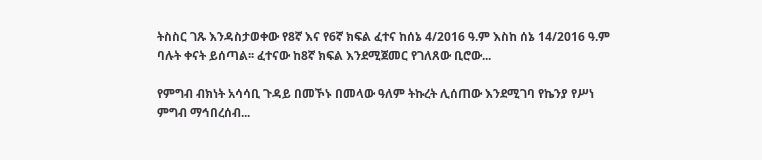ትስስር ገጹ እንዳስታወቀው የ8ኛ እና የ6ኛ ክፍል ፈተና ከሰኔ 4/2016 ዓ.ም እስከ ሰኔ 14/2016 ዓ.ም ባሉት ቀናት ይሰጣል፡፡ ፈተናው ከ8ኛ ክፍል እንደሚጀመር የገለጸው ቢሮው...

የምግብ ብክነት አሳሳቢ ጉዳይ በመኾኑ በመላው ዓለም ትኩረት ሊሰጠው እንደሚገባ የኬንያ የሥነ ምግብ ማኅበረሰብ...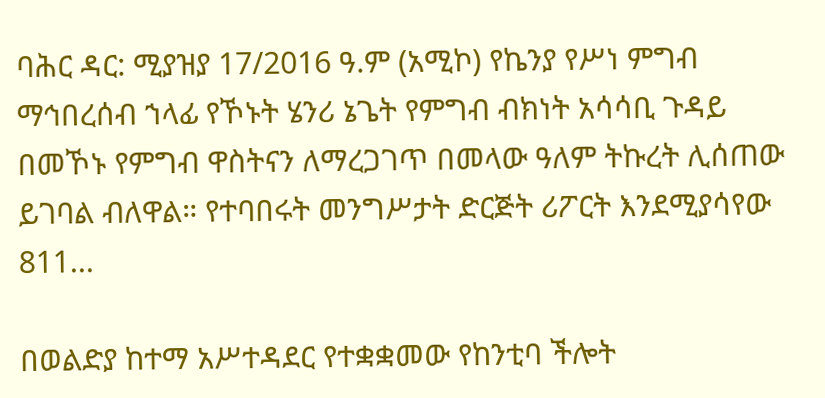ባሕር ዳር: ሚያዝያ 17/2016 ዓ.ም (አሚኮ) የኬንያ የሥነ ምግብ ማኅበረሰብ ኀላፊ የኾኑት ሄንሪ ኔጌት የምግብ ብክነት አሳሳቢ ጉዳይ በመኾኑ የምግብ ዋስትናን ለማረጋገጥ በመላው ዓለም ትኩረት ሊሰጠው ይገባል ብለዋል። የተባበሩት መንግሥታት ድርጅት ሪፖርት እንደሚያሳየው 811...

በወልድያ ከተማ አሥተዳደር የተቋቋመው የከንቲባ ችሎት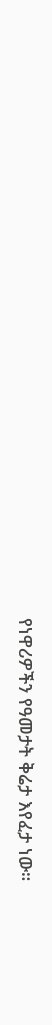የነዋሪዎችን የዓመታት ቅሬታ እየፈታ ነው።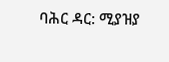ባሕር ዳር: ሚያዝያ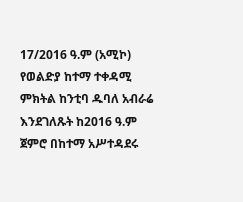17/2016 ዓ.ም (አሚኮ) የወልድያ ከተማ ተቀዳሚ ምክትል ከንቲባ ዱባለ አብራሬ እንደገለጹት ከ2016 ዓ.ም ጀምሮ በከተማ አሥተዳደሩ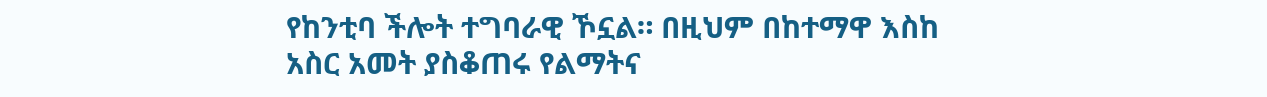የከንቲባ ችሎት ተግባራዊ ኾኗል። በዚህም በከተማዋ እስከ አስር አመት ያስቆጠሩ የልማትና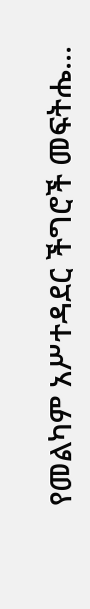የመልካም አሥተዳደር ችግሮች መፍትሔ...